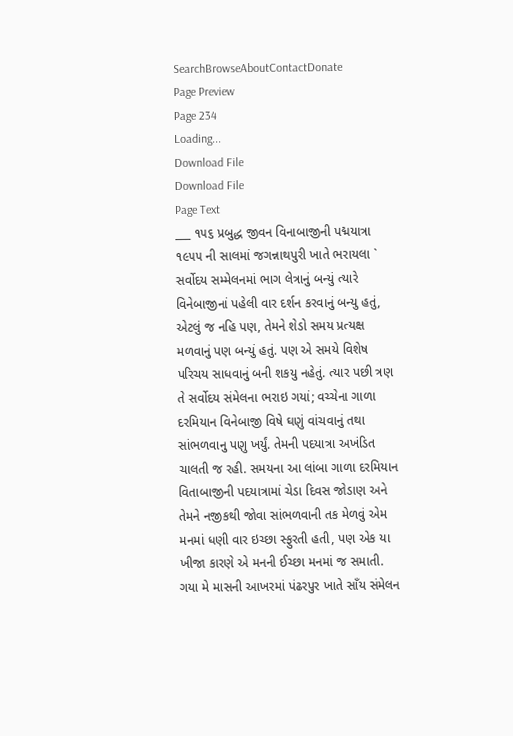SearchBrowseAboutContactDonate
Page Preview
Page 234
Loading...
Download File
Download File
Page Text
___ ૧૫૬ પ્રબુદ્ધ જીવન વિનાબાજીની પદ્મયાત્રા ૧૯૫૫ ની સાલમાં જગન્નાથપુરી ખાતે ભરાયલા ` સર્વોદય સમ્મેલનમાં ભાગ લેત્રાનું બન્યું ત્યારે વિનેબાજીનાં પહેલી વાર દર્શન કરવાનું બન્યુ હતું, એટલું જ નહિ પણ, તેમને શેડો સમય પ્રત્યક્ષ મળવાનું પણ બન્યું હતું. પણ એ સમયે વિશેષ પરિચય સાધવાનું બની શકયુ નહેતું. ત્યાર પછી ત્રણ તે સર્વોદય સંમેલના ભરાઇ ગયાં; વચ્ચેના ગાળા દરમિયાન વિનેબાજી વિષે ઘણું વાંચવાનું તથા સાંભળવાનુ પણુ ખર્યું. તેમની પદયાત્રા અખંડિત ચાલતી જ રહી. સમયના આ લાંબા ગાળા દરમિયાન વિતાબાજીની પદયાત્રામાં ચેડા દિવસ જોડાણ અને તેમને નજીકથી જોવા સાંભળવાની તક મેળવું એમ મનમાં ધણી વાર ઇચ્છા સ્ફુરતી હતી, પણ એક યા ખીજા કારણે એ મનની ઈચ્છા મનમાં જ સમાતી. ગયા મે માસની આખરમાં પંઢરપુર ખાતે સાઁય સંમેલન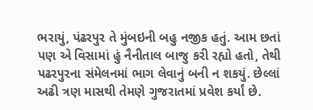ભરાયું, પંઢરપુર તે મુંબઇની બહુ નજીક હતું. આમ છતાં પણ એ વિસામાં હું નૈનીતાલ બાજુ કરી રહ્યો હતો, તેથી પઢરપુરના સંમેલનમાં ભાગ લેવાનું બની ન શકયું. છેલ્લાં અઢી ત્રણ માસથી તેમણે ગુજરાતમાં પ્રવેશ કર્યાં છે.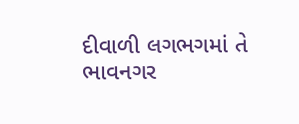દીવાળી લગભગમાં તે ભાવનગર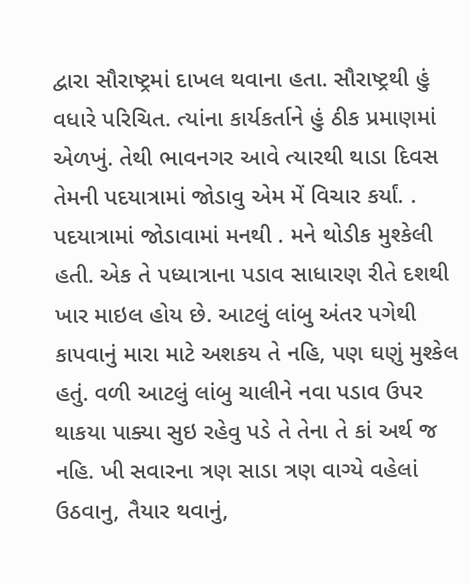દ્વારા સૌરાષ્ટ્રમાં દાખલ થવાના હતા. સૌરાષ્ટ્રથી હું વધારે પરિચિત. ત્યાંના કાર્યકર્તાને હું ઠીક પ્રમાણમાં એળખું. તેથી ભાવનગર આવે ત્યારથી થાડા દિવસ તેમની પદયાત્રામાં જોડાવુ એમ મેં વિચાર કર્યાં. . પદયાત્રામાં જોડાવામાં મનથી . મને થોડીક મુશ્કેલી હતી. એક તે પધ્યાત્રાના પડાવ સાધારણ રીતે દશથી ખાર માઇલ હોય છે. આટલું લાંબુ અંતર પગેથી કાપવાનું મારા માટે અશકય તે નહિ, પણ ઘણું મુશ્કેલ હતું. વળી આટલું લાંબુ ચાલીને નવા પડાવ ઉપર થાકયા પાક્યા સુઇ રહેવુ પડે તે તેના તે કાં અર્થ જ નહિ. ખી સવારના ત્રણ સાડા ત્રણ વાગ્યે વહેલાં ઉઠવાનુ, તૈયાર થવાનું,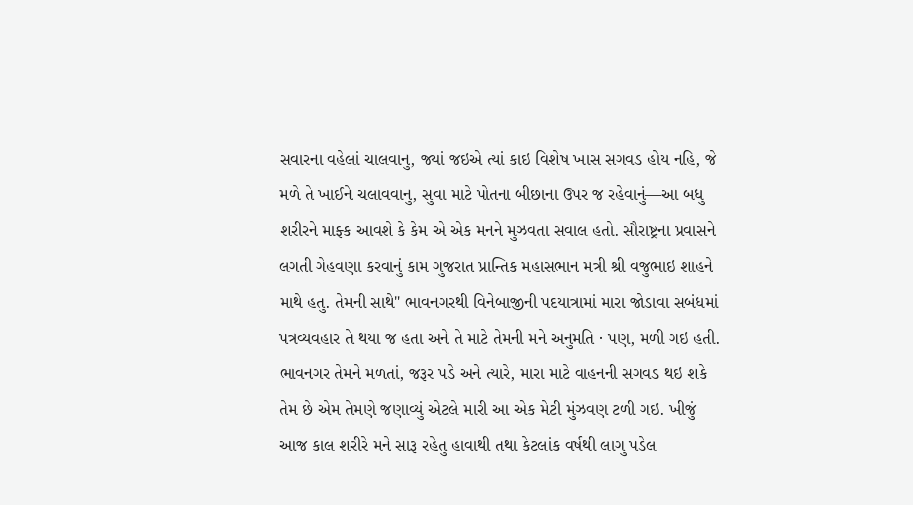સવારના વહેલાં ચાલવાનુ, જ્યાં જઇએ ત્યાં કાઇ વિશેષ ખાસ સગવડ હોય નહિ, જે મળે તે ખાઈને ચલાવવાનુ, સુવા માટે પોતના બીછાના ઉપર જ રહેવાનું—આ બધુ શરીરને માફ્ક આવશે કે કેમ એ એક મનને મુઝવતા સવાલ હતો. સૌરાષ્ટ્રના પ્રવાસને લગતી ગેહવણા કરવાનું કામ ગુજરાત પ્રાન્તિક મહાસભાન મત્રી શ્રી વજુભાઇ શાહને માથે હતુ. તેમની સાથે" ભાવનગરથી વિનેબાજીની પદયાત્રામાં મારા જોડાવા સબંધમાં પત્રવ્યવહાર તે થયા જ હતા અને તે માટે તેમની મને અનુમતિ · પણ, મળી ગઇ હતી. ભાવનગર તેમને મળતાં, જરૂર પડે અને ત્યારે, મારા માટે વાહનની સગવડ થઇ શકે તેમ છે એમ તેમણે જણાવ્યું એટલે મારી આ એક મેટી મુંઝવણ ટળી ગઇ. ખીજું આજ કાલ શરીરે મને સારૂ રહેતુ હાવાથી તથા કેટલાંક વર્ષથી લાગુ પડેલ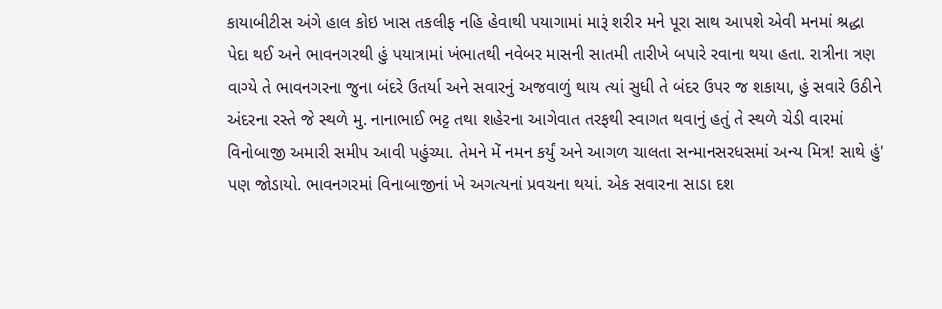કાયાબીટીસ અંગે હાલ કોઇ ખાસ તકલીફ નહિ હેવાથી પયાગામાં મારૂં શરીર મને પૂરા સાથ આપશે એવી મનમાં શ્રદ્ધા પેદા થઈ અને ભાવનગરથી હું પયાત્રામાં ખંભાતથી નવેબર માસની સાતમી તારીખે બપારે રવાના થયા હતા. રાત્રીના ત્રણ વાગ્યે તે ભાવનગરના જુના બંદરે ઉતર્યા અને સવારનું અજવાળું થાય ત્યાં સુધી તે બંદર ઉપર જ શકાયા, હું સવારે ઉઠીને અંદરના રસ્તે જે સ્થળે મુ. નાનાભાઈ ભટ્ટ તથા શહેરના આગેવાત તરફથી સ્વાગત થવાનું હતું તે સ્થળે ચેડી વારમાં વિનોબાજી અમારી સમીપ આવી પહુંચ્યા. તેમને મેં નમન કર્યું અને આગળ ચાલતા સન્માનસરધસમાં અન્ય મિત્ર! સાથે હું' પણ જોડાયો. ભાવનગરમાં વિનાબાજીનાં ખે અગત્યનાં પ્રવચના થયાં. એક સવારના સાડા દશ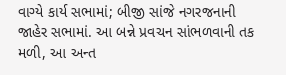વાગ્યે કાર્ય સભામાં; બીજી સાંજે નગરજનાની જાહેર સભામાં. આ બન્ને પ્રવચન સાંભળવાની તક મળી, આ અન્ત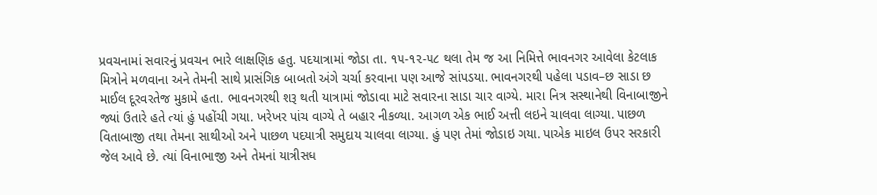પ્રવચનામાં સવારનું પ્રવચન ભારે લાક્ષણિક હતુ. પદયાત્રામાં જોડા તા. ૧૫-૧૨-૫૮ થલા તેમ જ આ નિમિત્તે ભાવનગર આવેલા કેટલાક મિત્રોને મળવાના અને તેમની સાથે પ્રાસંગિક બાબતો અંગે ચર્ચા કરવાના પણ આજે સાંપડયા. ભાવનગરથી પહેલા પડાવ–છ સાડા છ માઈલ દૂરવરતેજ મુકામે હતા. ભાવનગરથી શરૂ થતી યાત્રામાં જોડાવા માટે સવારના સાડા ચાર વાગ્યે. મારા નિત્ર સસ્થાનેથી વિનાબાજીને જ્યાં ઉતારે હતે ત્યાં હું પહોંચી ગયા. ખરેખર પાંચ વાગ્યે તે બહાર નીકળ્યા. આગળ એક ભાઈ અત્તી લઇને ચાલવા લાગ્યા. પાછળ વિતાબાજી તથા તેમના સાથીઓ અને પાછળ પદયાત્રી સમુદાય ચાલવા લાગ્યા. હું પણ તેમાં જોડાઇ ગયા. પાએક માઇલ ઉપર સરકારી જેલ આવે છે. ત્યાં વિનાભાજી અને તેમનાં યાત્રીસધ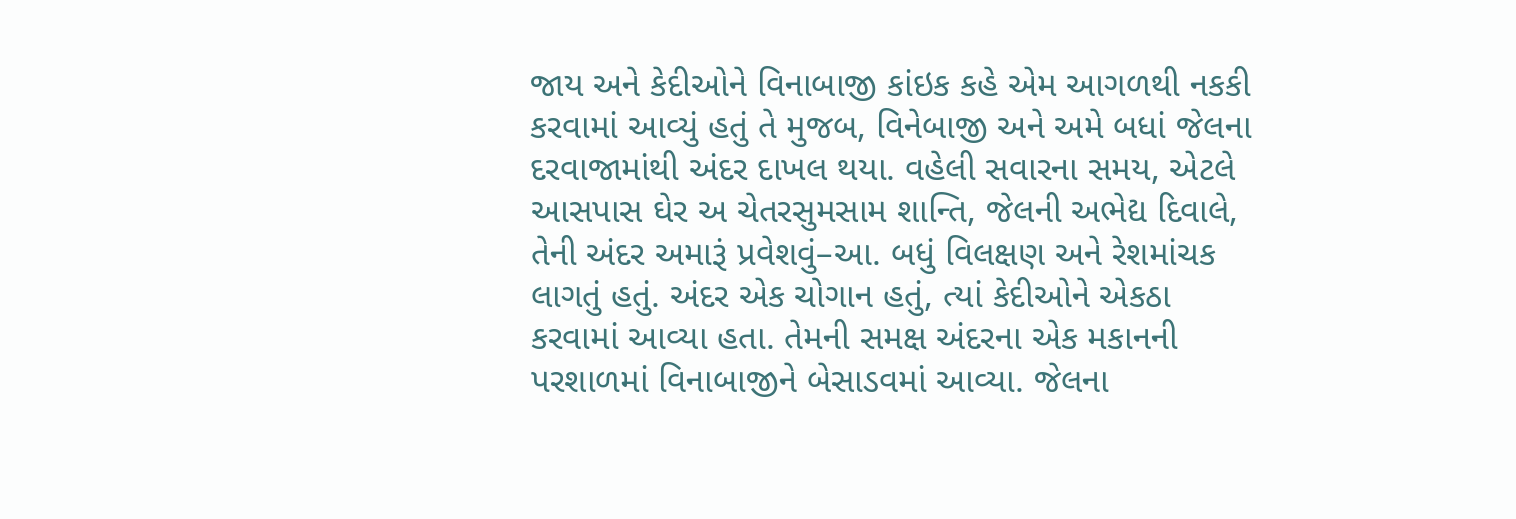જાય અને કેદીઓને વિનાબાજી કાંઇક કહે એમ આગળથી નકકી કરવામાં આવ્યું હતું તે મુજબ, વિનેબાજી અને અમે બધાં જેલના દરવાજામાંથી અંદર દાખલ થયા. વહેલી સવારના સમય, એટલે આસપાસ ઘેર અ ચેતરસુમસામ શાન્તિ, જેલની અભેદ્ય દિવાલે, તેની અંદર અમારૂં પ્રવેશવું–આ. બધું વિલક્ષણ અને રેશમાંચક લાગતું હતું. અંદર એક ચોગાન હતું, ત્યાં કેદીઓને એકઠા કરવામાં આવ્યા હતા. તેમની સમક્ષ અંદરના એક મકાનની પરશાળમાં વિનાબાજીને બેસાડવમાં આવ્યા. જેલના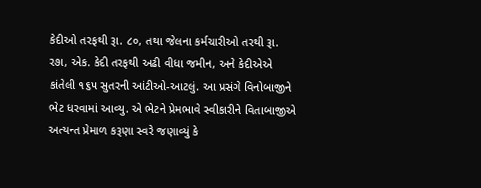કેદીઓ તરફથી રૂા. ૮૦, તથા જેલના કર્મચારીઓ તરથી રૂા. ર૭ા, એક. કેદી તરફથી અઢી વીધા જમીન, અને કેદીએએ કાંતેલી ૧૬૫ સુતરની આંટીઓ-આટલું. આ પ્રસંગે વિનોબાજીને ભેટ ધરવામાં આવ્યુ. એ ભેટને પ્રેમભાવે સ્વીકારીને વિતાબાજીએ અત્યન્ત પ્રેમાળ કરૂણા સ્વરે જણાવ્યું કે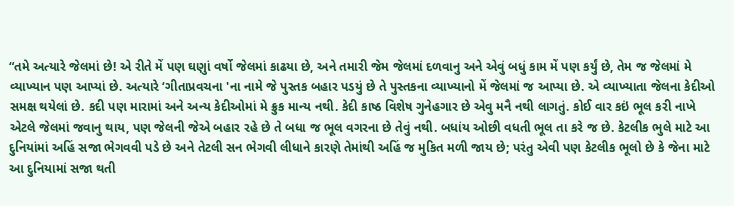“તમે અત્યારે જેલમાં છે! એ રીતે મેં પણ ઘણુાં વર્ષો જેલમાં કાઢયા છે, અને તમારી જેમ જેલમાં દળવાનુ અને એવું બધું કામ મેં પણ કર્યું છે, તેમ જ જેલમાં મે વ્યાખ્યાન પણ આપ્યાં છે. અત્યારે ‘ગીતાપ્રવચના 'ના નામે જે પુસ્તક બહાર પડયું છે તે પુસ્તકના વ્યાખ્યાનો મેં જેલમાં જ આપ્યા છે. એ વ્યાખ્યાતા જેલના કેદીઓ સમક્ષ થયેલાં છે. કદી પણ મારામાં અને અન્ય કેદીઓમાં મે ક્રુક માન્ય નથી. કેદી કાષ્ઠ વિશેષ ગુનેહગાર છે એવુ મનૈ નથી લાગતું. કોઈ વાર કઇં ભૂલ કરી નાખે એટલે જેલમાં જવાનુ થાય, પણ જેલની જેએ બહાર રહે છે તે બધા જ ભૂલ વગરના છે તેવું નથી. બધાંય ઓછી વધતી ભૂલ તા કરે જ છે. કેટલીક ભુલે માટે આ દુનિયાંમાં અહિં સજા ભેગવવી પડે છે અને તેટલી સન ભેગવી લીધાને કારણે તેમાંથી અહિં જ મુકિત મળી જાય છે; પરંતુ એવી પણ કેટલીક ભૂલો છે કે જેના માટે આ દુનિયામાં સજા થતી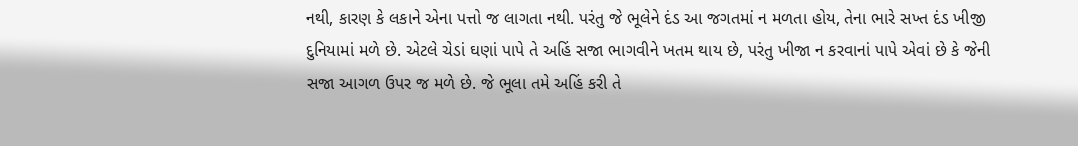નથી, કારણ કે લકાને એના પત્તો જ લાગતા નથી. પરંતુ જે ભૂલેને દંડ આ જગતમાં ન મળતા હોય, તેના ભારે સખ્ત દંડ ખીજી દુનિયામાં મળે છે. એટલે ચેડાં ઘણાં પાપે તે અહિં સજા ભાગવીને ખતમ થાય છે, પરંતુ ખીજા ન કરવાનાં પાપે એવાં છે કે જેની સજા આગળ ઉપર જ મળે છે. જે ભૂલા તમે અહિં કરી તે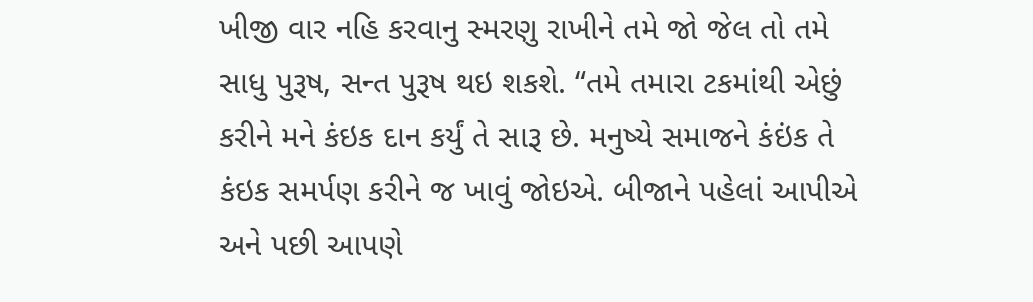ખીજી વાર નહિ કરવાનુ સ્મરણુ રાખીને તમે જો જેલ તો તમે સાધુ પુરૂષ, સન્ત પુરૂષ થઇ શકશે. “તમે તમારા ટકમાંથી એછું કરીને મને કંઇક દાન કર્યું તે સારૂ છે. મનુષ્યે સમાજને કંઇંક તે કંઇક સમર્પણ કરીને જ ખાવું જોઇએ. બીજાને પહેલાં આપીએ અને પછી આપણે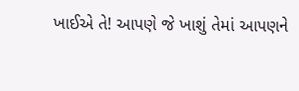ખાઈએ તે! આપણે જે ખાશું તેમાં આપણને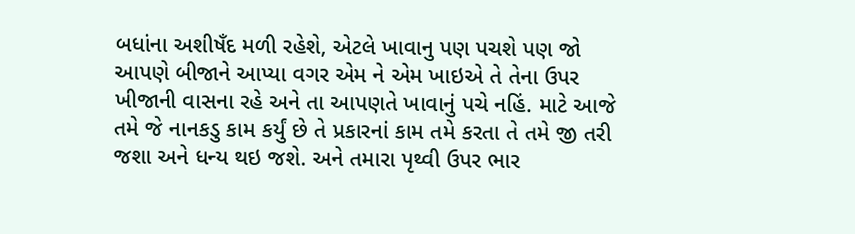બધાંના અશીષઁદ મળી રહેશે, એટલે ખાવાનુ પણ પચશે પણ જો આપણે બીજાને આપ્યા વગર એમ ને એમ ખાઇએ તે તેના ઉપર ખીજાની વાસના રહે અને તા આપણતે ખાવાનું પચે નહિં. માટે આજે તમે જે નાનકડુ કામ કર્યું છે તે પ્રકારનાં કામ તમે કરતા તે તમે જી તરી જશા અને ધન્ય થઇ જશે. અને તમારા પૃથ્વી ઉપર ભાર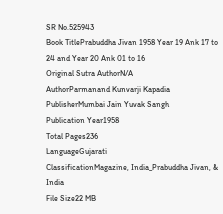SR No.525943
Book TitlePrabuddha Jivan 1958 Year 19 Ank 17 to 24 and Year 20 Ank 01 to 16
Original Sutra AuthorN/A
AuthorParmanand Kunvarji Kapadia
PublisherMumbai Jain Yuvak Sangh
Publication Year1958
Total Pages236
LanguageGujarati
ClassificationMagazine, India_Prabuddha Jivan, & India
File Size22 MB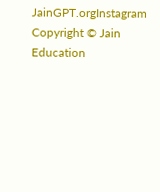JainGPT.orgInstagram
Copyright © Jain Education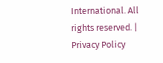International. All rights reserved. | Privacy Policy